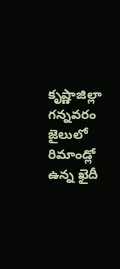కృష్ణాజిల్లా గన్నవరం జైలులో రిమాండ్లో ఉన్న ఖైదీ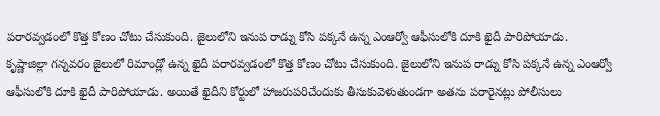పరారవ్వడంలో కొత్త కోణం చోటు చేసుకుంది. జైలులోని ఇనుప రాడ్ను కోసి పక్కనే ఉన్న ఎంఆర్వో ఆఫీసులోకి దూకి ఖైదీ పారిపోయాడు.
కృష్ణాజిల్లా గన్నవరం జైలులో రిమాండ్లో ఉన్న ఖైదీ పరారవ్వడంలో కొత్త కోణం చోటు చేసుకుంది. జైలులోని ఇనుప రాడ్ను కోసి పక్కనే ఉన్న ఎంఆర్వో ఆఫీసులోకి దూకి ఖైదీ పారిపోయాడు. అయితే ఖైదీని కోర్టులో హాజరుపరిచేందుకు తీసుకువెళుతుండగా అతను పరారైనట్లు పోలీసులు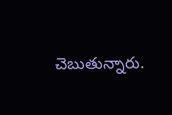చెబుతున్నారు.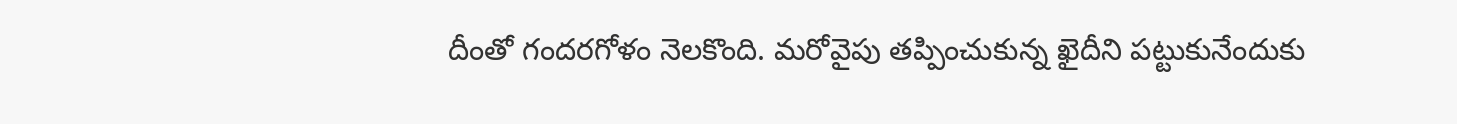దీంతో గందరగోళం నెలకొంది. మరోవైపు తప్పించుకున్న ఖైదీని పట్టుకునేందుకు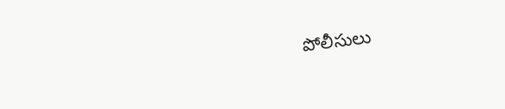పోలీసులు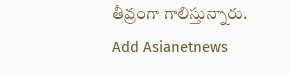తీవ్రంగా గాలిస్తున్నారు.
Add Asianetnews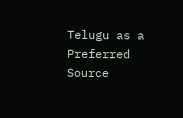Telugu as a Preferred Source